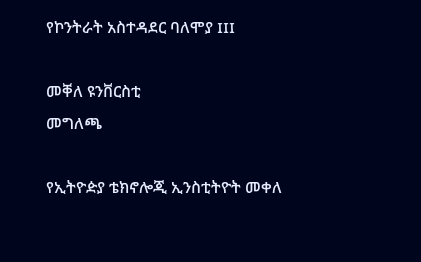የኮንትራት አስተዳደር ባለሞያ III

መቐለ ዩንቨርስቲ
መግለጫ

የኢትዮዽያ ቴክኖሎጂ ኢንስቲትዮት መቀለ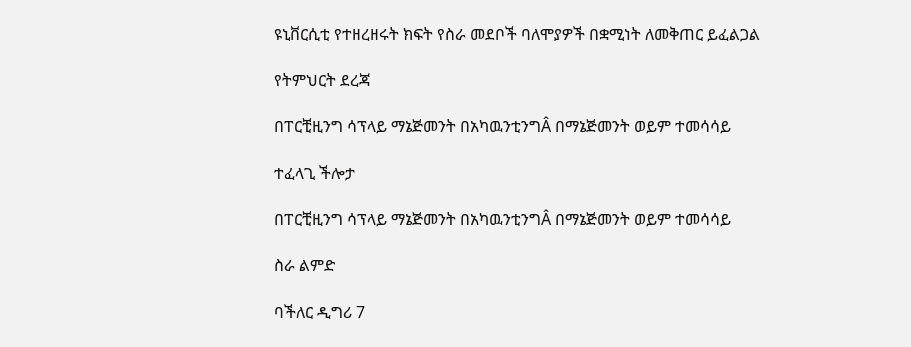ዩኒቨርሲቲ የተዘረዘሩት ክፍት የስራ መደቦች ባለሞያዎች በቋሚነት ለመቅጠር ይፈልጋል

የትምህርት ደረጃ

በፐርቺዚንግ ሳፕላይ ማኔጅመንት በአካዉንቲንግÂ በማኔጅመንት ወይም ተመሳሳይ

ተፈላጊ ችሎታ

በፐርቺዚንግ ሳፕላይ ማኔጅመንት በአካዉንቲንግÂ በማኔጅመንት ወይም ተመሳሳይ

ስራ ልምድ

ባችለር ዲግሪ 7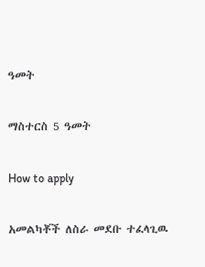ዓመት

ማስተርስ 5 ዓመት

How to apply

አመልካቾች ለስራ መደቡ ተፈላጊዉ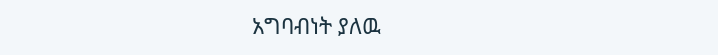አግባብነት ያለዉ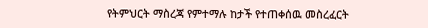የትምህርት ማስረጃ የምተማሉ ከታች የተጠቀሰዉ መስረፈርት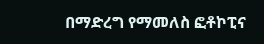በማድረግ የማመለስ ፎቶኮፒና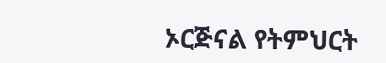ኦርጅናል የትምህርት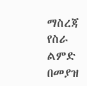ማስረጃ የስራ ልምድ በመያዝ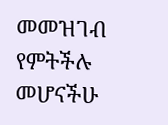መመዝገብ የምትችሉ መሆናችሁ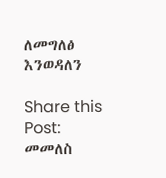ለመግለፅ እንወዳለን

Share this Post:
መመለስ